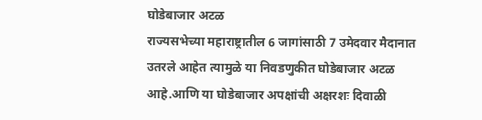घोडेबाजार अटळ
राज्यसभेच्या महाराष्ट्रातील 6 जागांसाठी 7 उमेदवार मैदानात उतरले आहेत त्यामुळे या निवडणुकीत घोडेबाजार अटळ आहे.आणि या घोडेबाजार अपक्षांची अक्षरशः दिवाळी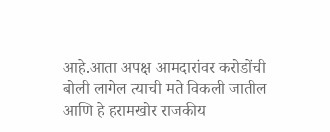आहे.आता अपक्ष आमदारांवर करोडोंची बोली लागेल त्याची मते विकली जातील आणि हे हरामखोर राजकीय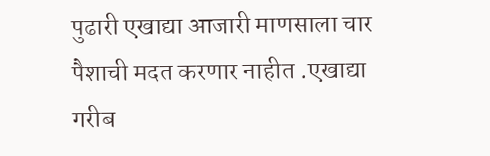पुढारी एखाद्या आजारी माणसाला चार पैशाची मदत करणार नाहीत .एखाद्या गरीब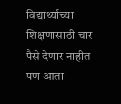विद्यार्थ्याच्या शिक्षणासाठी चार पैसे देणार नाहीत पण आता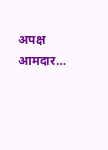अपक्ष आमदार…